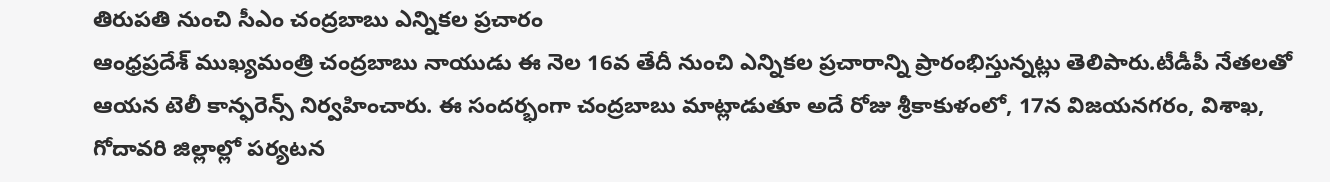తిరుపతి నుంచి సీఎం చంద్రబాబు ఎన్నికల ప్రచారం
ఆంధ్రప్రదేశ్ ముఖ్యమంత్రి చంద్రబాబు నాయుడు ఈ నెల 16వ తేదీ నుంచి ఎన్నికల ప్రచారాన్ని ప్రారంభిస్తున్నట్లు తెలిపారు.టీడీపీ నేతలతో ఆయన టెలీ కాన్ఫరెన్స్ నిర్వహించారు. ఈ సందర్భంగా చంద్రబాబు మాట్లాడుతూ అదే రోజు శ్రీకాకుళంలో, 17న విజయనగరం, విశాఖ, గోదావరి జిల్లాల్లో పర్యటన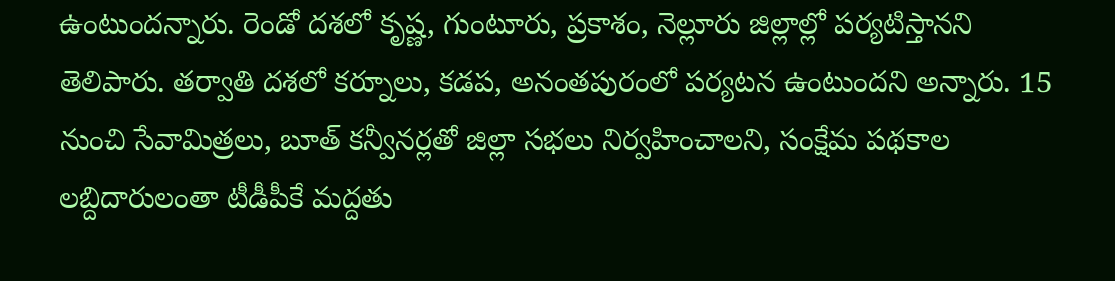ఉంటుందన్నారు. రెండో దశలో కృష్ణ, గుంటూరు, ప్రకాశం, నెల్లూరు జిల్లాల్లో పర్యటిస్తానని తెలిపారు. తర్వాతి దశలో కర్నూలు, కడప, అనంతపురంలో పర్యటన ఉంటుందని అన్నారు. 15 నుంచి సేవామిత్రలు, బూత్ కన్వీనర్లతో జిల్లా సభలు నిర్వహించాలని, సంక్షేమ పథకాల లబ్దిదారులంతా టీడీపీకే మద్దతు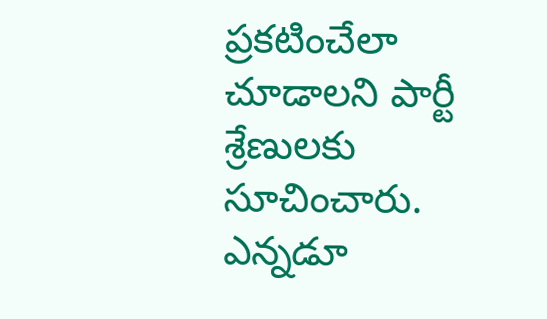ప్రకటించేలా చూడాలని పార్టీ శ్రేణులకు సూచించారు. ఎన్నడూ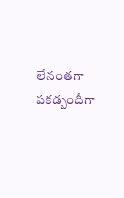లేనంతగా పకడ్బందీగా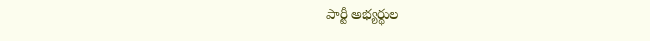పార్టీ అభ్యర్థుల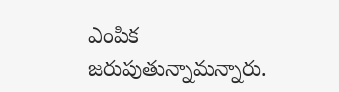ఎంపిక జరుపుతున్నామన్నారు.